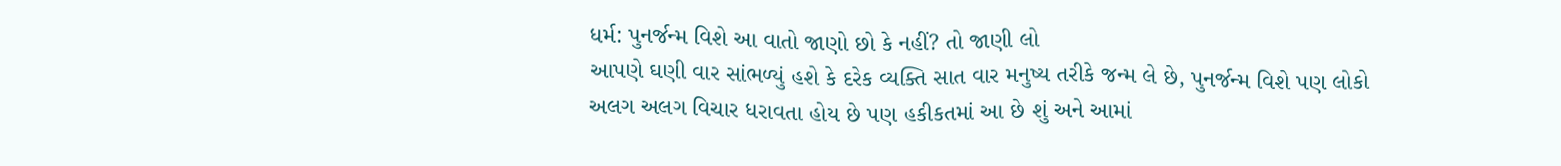ધર્મ: પુનર્જન્મ વિશે આ વાતો જાણો છો કે નહીં? તો જાણી લો
આપણે ઘણી વાર સાંભળ્યું હશે કે દરેક વ્યક્તિ સાત વાર મનુષ્ય તરીકે જન્મ લે છે, પુનર્જન્મ વિશે પણ લોકો અલગ અલગ વિચાર ધરાવતા હોય છે પણ હકીકતમાં આ છે શું અને આમાં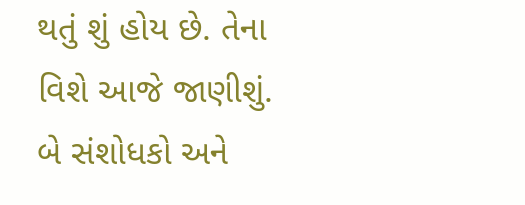થતું શું હોય છે. તેના વિશે આજે જાણીશું. બે સંશોધકો અને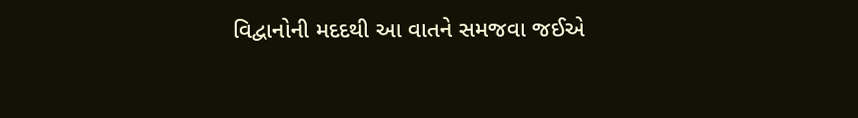વિદ્વાનોની મદદથી આ વાતને સમજવા જઈએ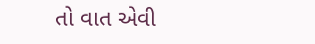તો વાત એવી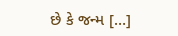છે કે જન્મ […]